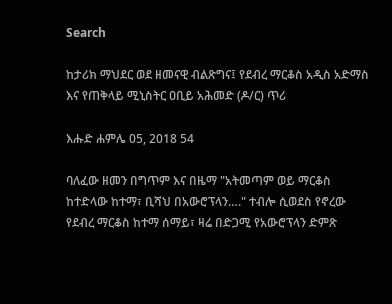Search

ከታሪክ ማህደር ወደ ዘመናዊ ብልጽግና፤ የደብረ ማርቆስ አዲስ አድማስ እና የጠቅላይ ሚኒስትር ዐቢይ አሕመድ (ዶ/ር) ጥሪ

እሑድ ሐምሌ 05, 2018 54

ባለፈው ዘመን በግጥም እና በዜማ "አትመጣም ወይ ማርቆስ ከተድላው ከተማ፣ ቢሻህ በአውሮፕላን…." ተብሎ ሲወደስ የኖረው የደብረ ማርቆስ ከተማ ሰማይ፣ ዛሬ በድጋሚ የአውሮፕላን ድምጽ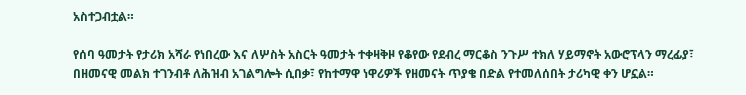አስተጋብቷል።

የሰባ ዓመታት የታሪክ አሻራ የነበረው እና ለሦስት አስርት ዓመታት ተቀዛቅዞ የቆየው የደብረ ማርቆስ ንጉሥ ተክለ ሃይማኖት አውሮፕላን ማረፊያ፣ በዘመናዊ መልክ ተገንብቶ ለሕዝብ አገልግሎት ሲበቃ፣ የከተማዋ ነዋሪዎች የዘመናት ጥያቄ በድል የተመለሰበት ታሪካዊ ቀን ሆኗል።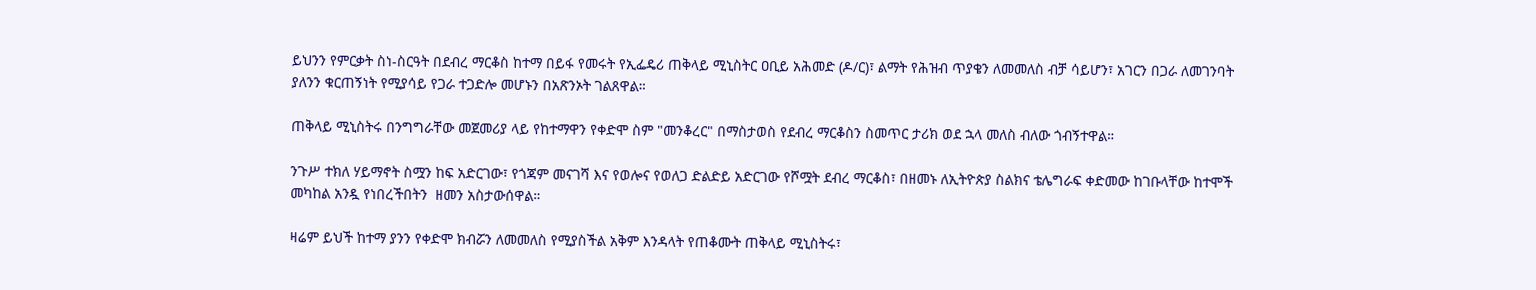ይህንን የምርቃት ስነ-ስርዓት በደብረ ማርቆስ ከተማ በይፋ የመሩት የኢፌዴሪ ጠቅላይ ሚኒስትር ዐቢይ አሕመድ (ዶ/ር)፣ ልማት የሕዝብ ጥያቄን ለመመለስ ብቻ ሳይሆን፣ አገርን በጋራ ለመገንባት ያለንን ቁርጠኝነት የሚያሳይ የጋራ ተጋድሎ መሆኑን በአጽንኦት ገልጸዋል።

ጠቅላይ ሚኒስትሩ በንግግራቸው መጀመሪያ ላይ የከተማዋን የቀድሞ ስም "መንቆረር" በማስታወስ የደብረ ማርቆስን ስመጥር ታሪክ ወደ ኋላ መለስ ብለው ጎብኝተዋል።

ንጉሥ ተክለ ሃይማኖት ስሟን ከፍ አድርገው፣ የጎጃም መናገሻ እና የወሎና የወለጋ ድልድይ አድርገው የሾሟት ደብረ ማርቆስ፣ በዘመኑ ለኢትዮጵያ ስልክና ቴሌግራፍ ቀድመው ከገቡላቸው ከተሞች መካከል አንዷ የነበረችበትን  ዘመን አስታውሰዋል።

ዛሬም ይህች ከተማ ያንን የቀድሞ ክብሯን ለመመለስ የሚያስችል አቅም እንዳላት የጠቆሙት ጠቅላይ ሚኒስትሩ፣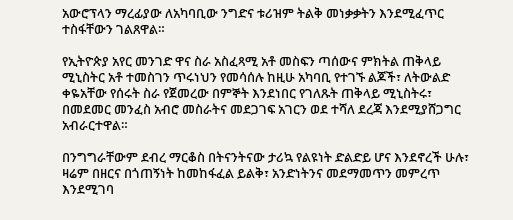አውሮፕላን ማረፊያው ለአካባቢው ንግድና ቱሪዝም ትልቅ መነቃቃትን እንደሚፈጥር ተስፋቸውን ገልጸዋል።

የኢትዮጵያ አየር መንገድ ዋና ስራ አስፈጻሚ አቶ መስፍን ጣሰውና ምክትል ጠቅላይ ሚኒስትር አቶ ተመስገን ጥሩነህን የመሳሰሉ ከዚሁ አካባቢ የተገኙ ልጆች፣ ለትውልድ ቀዬአቸው የሰሩት ስራ የጀመረው በምኞት እንደነበር የገለጹት ጠቅላይ ሚኒስትሩ፣ በመደመር መንፈስ አብሮ መስራትና መደጋገፍ አገርን ወደ ተሻለ ደረጃ እንደሚያሸጋግር አብራርተዋል።

በንግግራቸውም ደብረ ማርቆስ በትናንትናው ታሪኳ የልዩነት ድልድይ ሆና እንደኖረች ሁሉ፣ ዛሬም በዘርና በጎጠኝነት ከመከፋፈል ይልቅ፣ አንድነትንና መደማመጥን መምረጥ እንደሚገባ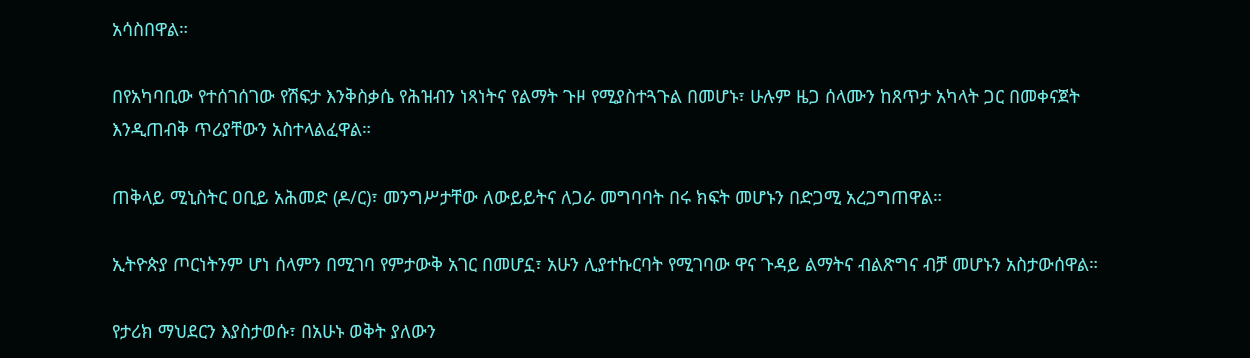አሳስበዋል።

በየአካባቢው የተሰገሰገው የሽፍታ እንቅስቃሴ የሕዝብን ነጻነትና የልማት ጉዞ የሚያስተጓጉል በመሆኑ፣ ሁሉም ዜጋ ሰላሙን ከጸጥታ አካላት ጋር በመቀናጀት እንዲጠብቅ ጥሪያቸውን አስተላልፈዋል።

ጠቅላይ ሚኒስትር ዐቢይ አሕመድ (ዶ/ር)፣ መንግሥታቸው ለውይይትና ለጋራ መግባባት በሩ ክፍት መሆኑን በድጋሚ አረጋግጠዋል።

ኢትዮጵያ ጦርነትንም ሆነ ሰላምን በሚገባ የምታውቅ አገር በመሆኗ፣ አሁን ሊያተኩርባት የሚገባው ዋና ጉዳይ ልማትና ብልጽግና ብቻ መሆኑን አስታውሰዋል።

የታሪክ ማህደርን እያስታወሱ፣ በአሁኑ ወቅት ያለውን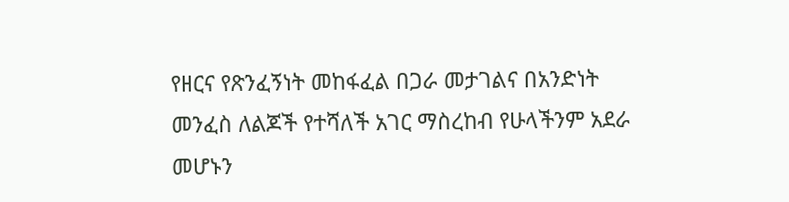የዘርና የጽንፈኝነት መከፋፈል በጋራ መታገልና በአንድነት መንፈስ ለልጆች የተሻለች አገር ማስረከብ የሁላችንም አደራ መሆኑን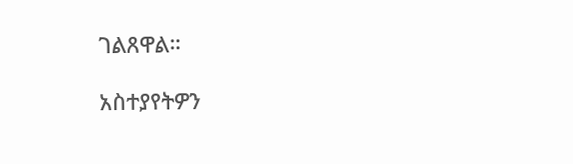ገልጸዋል።

አስተያየትዎን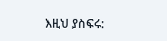እዚህ ያስፍሩ: